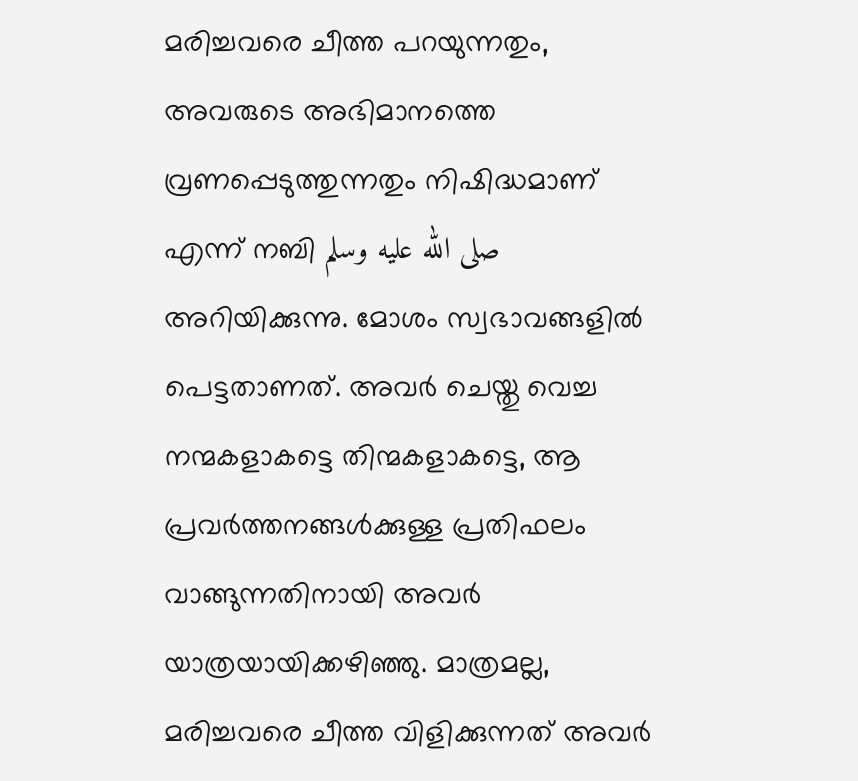മരിച്ചവരെ ചീത്ത പറയുന്നതും, അവരുടെ അഭിമാനത്തെ വ്രണപ്പെടുത്തുന്നതും നിഷിദ്ധമാണ് എന്ന് നബി صلى الله عليه وسلم അറിയിക്കുന്നു. മോശം സ്വഭാവങ്ങളിൽ പെട്ടതാണത്. അവർ ചെയ്തു വെച്ച നന്മകളാകട്ടെ തിന്മകളാകട്ടെ, ആ പ്രവർത്തനങ്ങൾക്കുള്ള പ്രതിഫലം വാങ്ങുന്നതിനായി അവർ യാത്രയായിക്കഴിഞ്ഞു. മാത്രമല്ല, മരിച്ചവരെ ചീത്ത വിളിക്കുന്നത് അവർ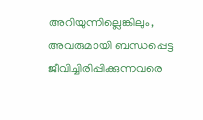അറിയുന്നില്ലെങ്കിലും, അവരുമായി ബന്ധപ്പെട്ട ജീവിച്ചിരിപ്പിക്കുന്നവരെ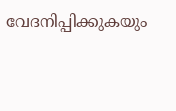വേദനിപ്പിക്കുകയും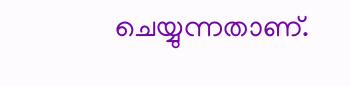ചെയ്യുന്നതാണ്.